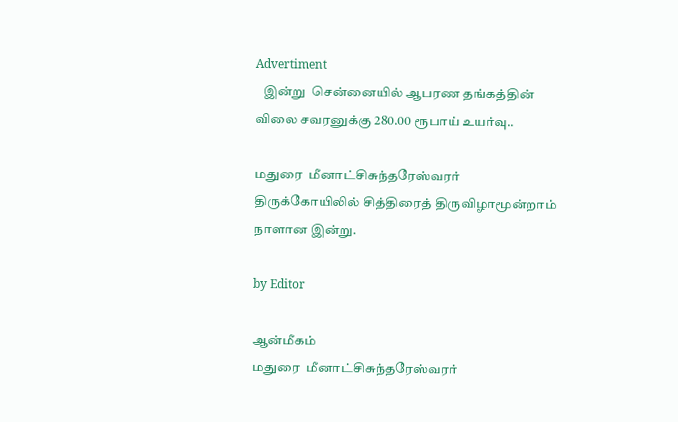Advertiment
   இன்று  சென்னையில் ஆபரண தங்கத்தின் விலை சவரனுக்கு 280.00 ரூபாய் உயர்வு..

மதுரை  மீனாட்சிசுந்தரேஸ்வரர் திருக்கோயிலில் சித்திரைத் திருவிழாமூன்றாம் நாளான இன்று.

by Editor

ஆன்மீகம்
மதுரை  மீனாட்சிசுந்தரேஸ்வரர்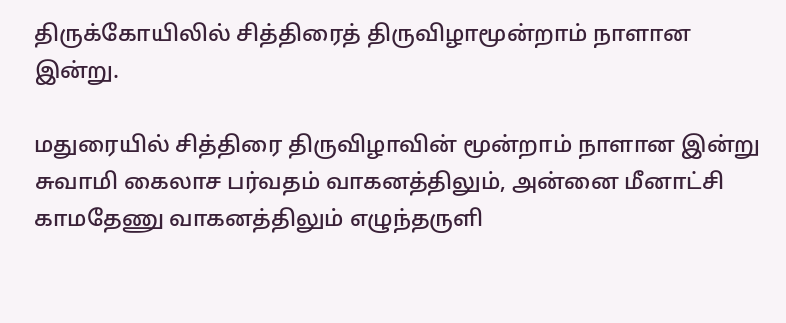திருக்கோயிலில் சித்திரைத் திருவிழாமூன்றாம் நாளான இன்று.

மதுரையில் சித்திரை திருவிழாவின் மூன்றாம் நாளான இன்று சுவாமி கைலாச பர்வதம் வாகனத்திலும், அன்னை மீனாட்சி காமதேணு வாகனத்திலும் எழுந்தருளி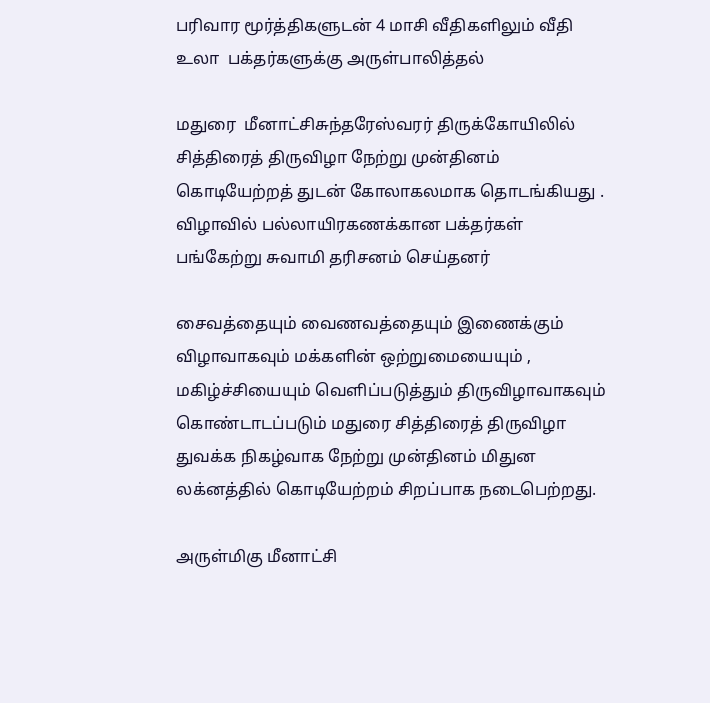பரிவார மூர்த்திகளுடன் 4 மாசி வீதிகளிலும் வீதி உலா  பக்தர்களுக்கு அருள்பாலித்தல்

மதுரை  மீனாட்சிசுந்தரேஸ்வரர் திருக்கோயிலில் சித்திரைத் திருவிழா நேற்று முன்தினம் கொடியேற்றத் துடன் கோலாகலமாக தொடங்கியது . விழாவில் பல்லாயிரகணக்கான பக்தர்கள் பங்கேற்று சுவாமி தரிசனம் செய்தனர்

சைவத்தையும் வைணவத்தையும் இணைக்கும் விழாவாகவும் மக்களின் ஒற்றுமையையும் , மகிழ்ச்சியையும் வெளிப்படுத்தும் திருவிழாவாகவும் கொண்டாடப்படும் மதுரை சித்திரைத் திருவிழா துவக்க நிகழ்வாக நேற்று முன்தினம் மிதுன லக்னத்தில் கொடியேற்றம் சிறப்பாக நடைபெற்றது.

அருள்மிகு மீனாட்சி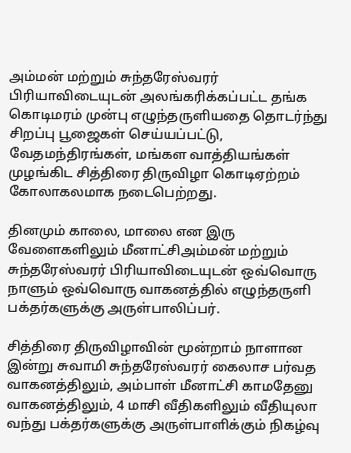அம்மன் மற்றும் சுந்தரேஸ்வரர் பிரியாவிடையுடன் அலங்கரிக்கப்பட்ட தங்க கொடிமரம் முன்பு எழுந்தருளியதை தொடர்ந்து  சிறப்பு பூஜைகள் செய்யப்பட்டு, வேதமந்திரங்கள், மங்கள வாத்தியங்கள் முழங்கிட சித்திரை திருவிழா கொடிஏற்றம் கோலாகலமாக நடைபெற்றது.

தினமும் காலை, மாலை என இரு வேளைகளிலும் மீனாட்சிஅம்மன் மற்றும் சுந்தரேஸ்வரர் பிரியாவிடையுடன் ஒவ்வொரு நாளும் ஒவ்வொரு வாகனத்தில் எழுந்தருளி பக்தர்களுக்கு அருள்பாலிப்பர்.

சித்திரை திருவிழாவின் மூன்றாம் நாளான இன்று சுவாமி சுந்தரேஸ்வரர் கைலாச பர்வத வாகனத்திலும், அம்பாள் மீனாட்சி காமதேனு வாகனத்திலும், 4 மாசி வீதிகளிலும் வீதியுலா வந்து பக்தர்களுக்கு அருள்பாளிக்கும் நிகழ்வு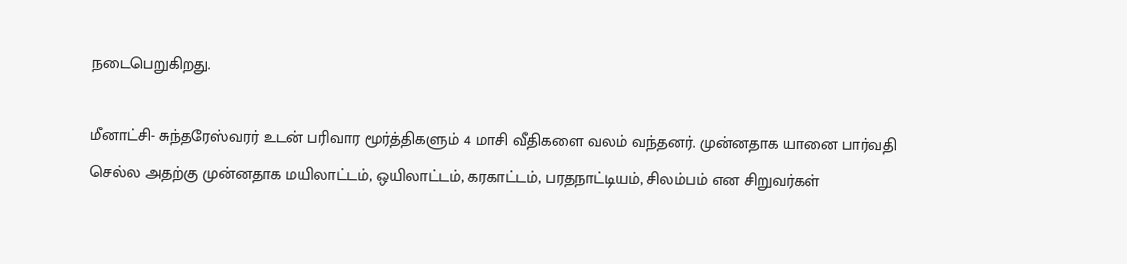நடைபெறுகிறது.

மீனாட்சி- சுந்தரேஸ்வரர் உடன் பரிவார மூர்த்திகளும் 4 மாசி வீதிகளை வலம் வந்தனர். முன்னதாக யானை பார்வதி செல்ல அதற்கு முன்னதாக மயிலாட்டம், ஒயிலாட்டம், கரகாட்டம், பரதநாட்டியம், சிலம்பம் என சிறுவர்கள்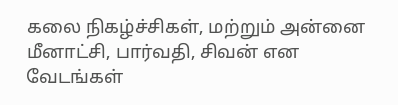கலை நிகழ்ச்சிகள், மற்றும் அன்னை மீனாட்சி, பார்வதி, சிவன் என வேடங்கள்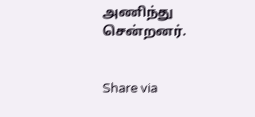அணிந்து  சென்றனர்.


Share via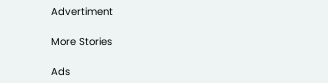Advertiment

More Stories

Ads